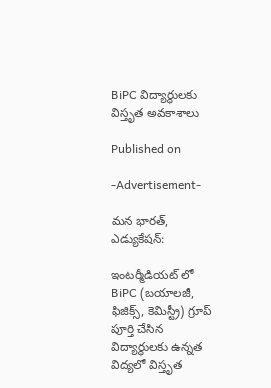BiPC విద్యార్థులకు విస్తృత అవకాశాలు

Published on

-Advertisement-

మన భారత్, ఎడ్యుకేషన్:

ఇంటర్మీడియట్‌ లో BiPC (బయాలజీ, ఫిజిక్స్, కెమిస్ట్రీ) గ్రూప్ పూర్తి చేసిన విద్యార్థులకు ఉన్నత విద్యలో విస్తృత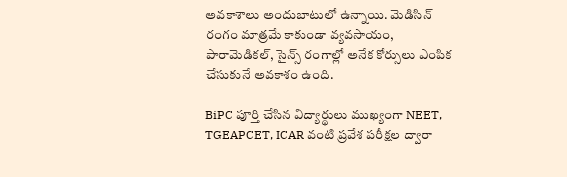అవకాశాలు అందుబాటులో ఉన్నాయి. మెడిసిన్ రంగం మాత్రమే కాకుండా వ్యవసాయం, పారామెడికల్, సైన్స్ రంగాల్లో అనేక కోర్సులు ఎంపిక చేసుకునే అవకాశం ఉంది.

BiPC పూర్తి చేసిన విద్యార్థులు ముఖ్యంగా NEET, TGEAPCET, ICAR వంటి ప్రవేశ పరీక్షల ద్వారా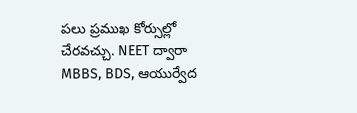పలు ప్రముఖ కోర్సుల్లో చేరవచ్చు. NEET ద్వారా MBBS, BDS, ఆయుర్వేద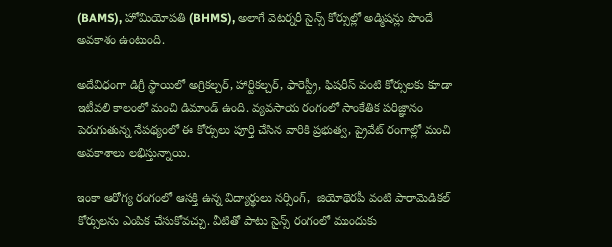(BAMS), హోమియోపతి (BHMS), అలాగే వెటర్నరీ సైన్స్ కోర్సుల్లో అడ్మిషన్లు పొందే అవకాశం ఉంటుంది.

అదేవిధంగా డిగ్రీ స్థాయిలో అగ్రికల్చర్, హార్టికల్చర్, ఫారెస్ట్రీ, ఫిషరీస్ వంటి కోర్సులకు కూడా ఇటీవలి కాలంలో మంచి డిమాండ్ ఉంది. వ్యవసాయ రంగంలో సాంకేతిక పరిజ్ఞానం పెరుగుతున్న నేపథ్యంలో ఈ కోర్సులు పూర్తి చేసిన వారికి ప్రభుత్వ, ప్రైవేట్ రంగాల్లో మంచి అవకాశాలు లభిస్తున్నాయి.

ఇంకా ఆరోగ్య రంగంలో ఆసక్తి ఉన్న విద్యార్థులు నర్సింగ్,  జియోథెరపీ వంటి పారామెడికల్ కోర్సులను ఎంపిక చేసుకోవచ్చు. వీటితో పాటు సైన్స్ రంగంలో ముందుకు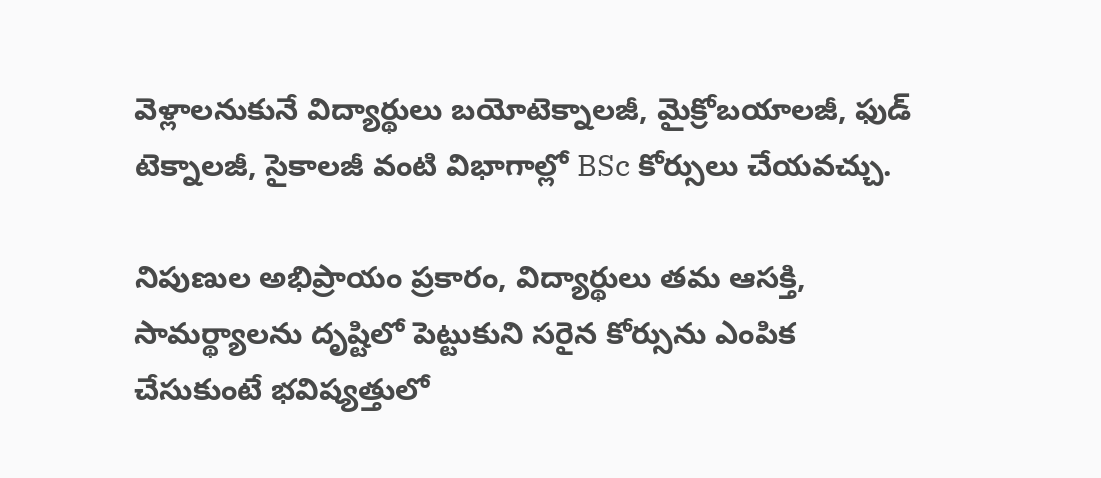వెళ్లాలనుకునే విద్యార్థులు బయోటెక్నాలజీ, మైక్రోబయాలజీ, ఫుడ్ టెక్నాలజీ, సైకాలజీ వంటి విభాగాల్లో BSc కోర్సులు చేయవచ్చు.

నిపుణుల అభిప్రాయం ప్రకారం, విద్యార్థులు తమ ఆసక్తి, సామర్థ్యాలను దృష్టిలో పెట్టుకుని సరైన కోర్సును ఎంపిక చేసుకుంటే భవిష్యత్తులో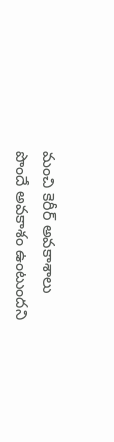మంచి కెరీర్ అవకాశాలు పొందే అవకాశం ఉంటుందని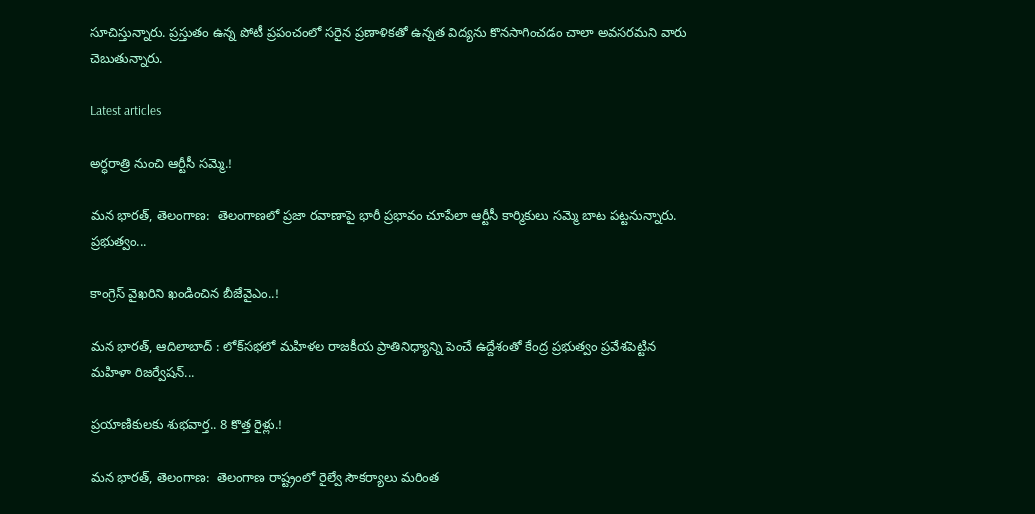సూచిస్తున్నారు. ప్రస్తుతం ఉన్న పోటీ ప్రపంచంలో సరైన ప్రణాళికతో ఉన్నత విద్యను కొనసాగించడం చాలా అవసరమని వారు చెబుతున్నారు.

Latest articles

అర్ధరాత్రి నుంచి ఆర్టీసీ సమ్మె.!

మన భారత్, తెలంగాణ:  తెలంగాణలో ప్రజా రవాణాపై భారీ ప్రభావం చూపేలా ఆర్టీసీ కార్మికులు సమ్మె బాట పట్టనున్నారు. ప్రభుత్వం...

కాంగ్రెస్ వైఖరిని ఖండించిన బీజేవైఎం..!

మన భారత్, ఆదిలాబాద్ : లోక్‌సభలో మహిళల రాజకీయ ప్రాతినిధ్యాన్ని పెంచే ఉద్దేశంతో కేంద్ర ప్రభుత్వం ప్రవేశపెట్టిన మహిళా రిజర్వేషన్...

ప్రయాణికులకు శుభవార్త.. 8 కొత్త రైళ్లు.!

మన భారత్, తెలంగాణ:  తెలంగాణ రాష్ట్రంలో రైల్వే సౌకర్యాలు మరింత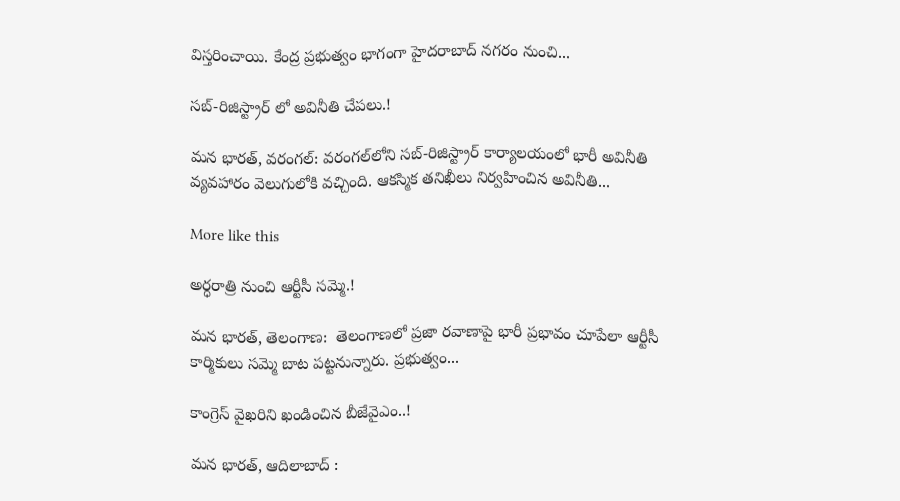విస్తరించాయి. కేంద్ర ప్రభుత్వం భాగంగా హైదరాబాద్ నగరం నుంచి...

సబ్-రిజిస్ట్రార్ లో అవినీతి చేపలు.!

మన భారత్, వరంగల్: వరంగల్‌లోని సబ్-రిజిస్ట్రార్ కార్యాలయంలో భారీ అవినీతి వ్యవహారం వెలుగులోకి వచ్చింది. ఆకస్మిక తనిఖీలు నిర్వహించిన అవినీతి...

More like this

అర్ధరాత్రి నుంచి ఆర్టీసీ సమ్మె.!

మన భారత్, తెలంగాణ:  తెలంగాణలో ప్రజా రవాణాపై భారీ ప్రభావం చూపేలా ఆర్టీసీ కార్మికులు సమ్మె బాట పట్టనున్నారు. ప్రభుత్వం...

కాంగ్రెస్ వైఖరిని ఖండించిన బీజేవైఎం..!

మన భారత్, ఆదిలాబాద్ :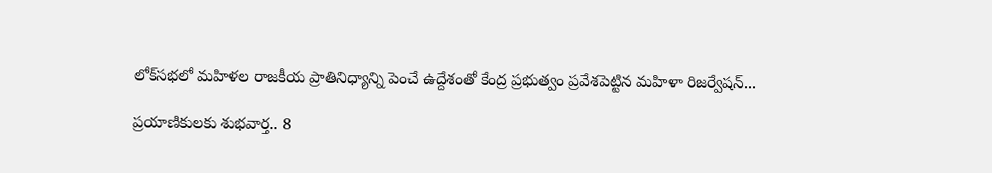లోక్‌సభలో మహిళల రాజకీయ ప్రాతినిధ్యాన్ని పెంచే ఉద్దేశంతో కేంద్ర ప్రభుత్వం ప్రవేశపెట్టిన మహిళా రిజర్వేషన్...

ప్రయాణికులకు శుభవార్త.. 8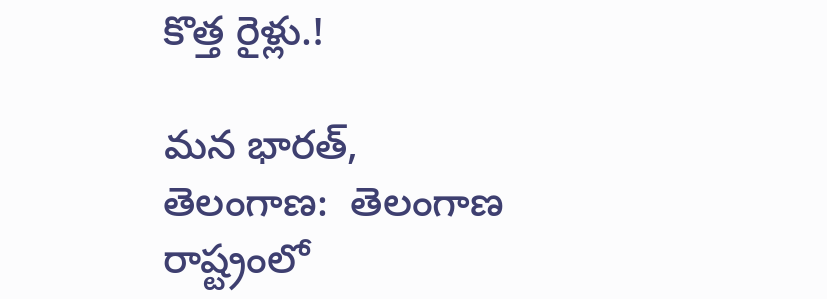కొత్త రైళ్లు.!

మన భారత్, తెలంగాణ:  తెలంగాణ రాష్ట్రంలో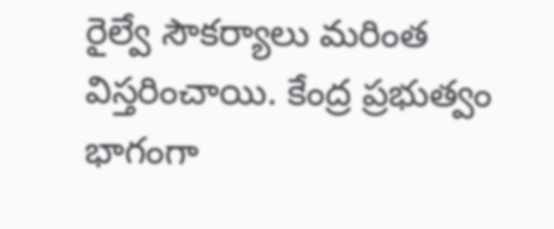రైల్వే సౌకర్యాలు మరింత విస్తరించాయి. కేంద్ర ప్రభుత్వం భాగంగా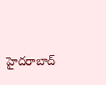హైదరాబాద్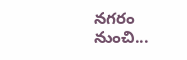నగరం నుంచి...